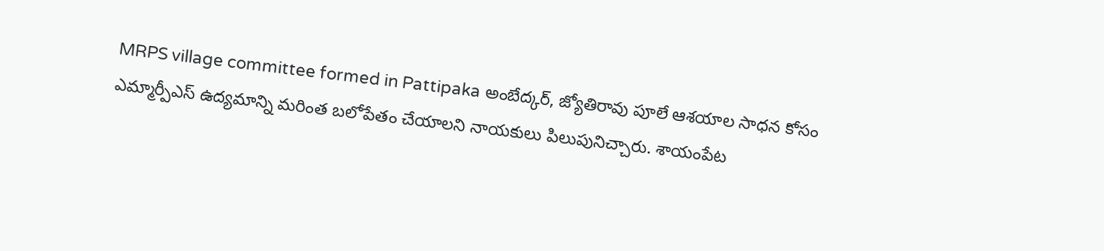MRPS village committee formed in Pattipaka అంబేద్కర్, జ్యోతిరావు పూలే ఆశయాల సాధన కోసం ఎమ్మార్పీఎస్ ఉద్యమాన్ని మరింత బలోపేతం చేయాలని నాయకులు పిలుపునిచ్చారు. శాయంపేట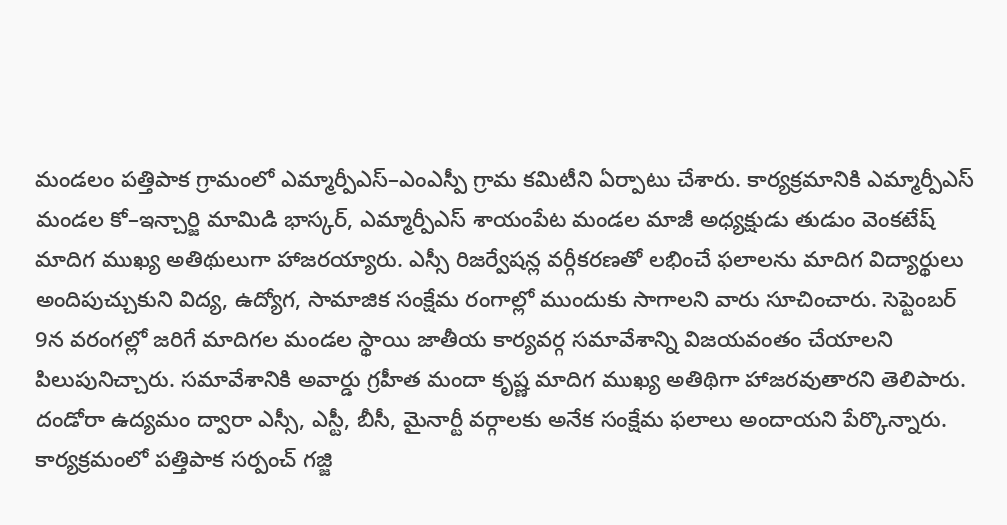మండలం పత్తిపాక గ్రామంలో ఎమ్మార్పీఎస్–ఎంఎస్పీ గ్రామ కమిటీని ఏర్పాటు చేశారు. కార్యక్రమానికి ఎమ్మార్పీఎస్ మండల కో–ఇన్చార్జి మామిడి భాస్కర్, ఎమ్మార్పీఎస్ శాయంపేట మండల మాజీ అధ్యక్షుడు తుడుం వెంకటేష్ మాదిగ ముఖ్య అతిథులుగా హాజరయ్యారు. ఎస్సీ రిజర్వేషన్ల వర్గీకరణతో లభించే ఫలాలను మాదిగ విద్యార్థులు అందిపుచ్చుకుని విద్య, ఉద్యోగ, సామాజిక సంక్షేమ రంగాల్లో ముందుకు సాగాలని వారు సూచించారు. సెప్టెంబర్ 9న వరంగల్లో జరిగే మాదిగల మండల స్థాయి జాతీయ కార్యవర్గ సమావేశాన్ని విజయవంతం చేయాలని పిలుపునిచ్చారు. సమావేశానికి అవార్డు గ్రహీత మందా కృష్ణ మాదిగ ముఖ్య అతిథిగా హాజరవుతారని తెలిపారు. దండోరా ఉద్యమం ద్వారా ఎస్సీ, ఎస్టీ, బీసీ, మైనార్టీ వర్గాలకు అనేక సంక్షేమ ఫలాలు అందాయని పేర్కొన్నారు.
కార్యక్రమంలో పత్తిపాక సర్పంచ్ గజ్జి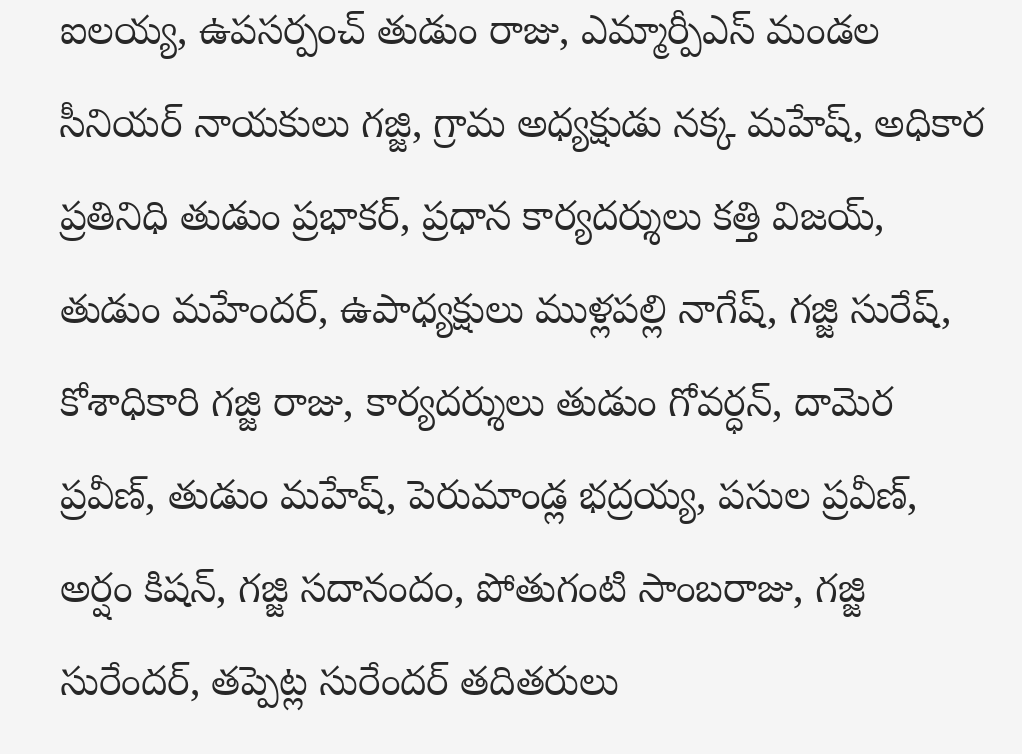ఐలయ్య, ఉపసర్పంచ్ తుడుం రాజు, ఎమ్మార్పీఎస్ మండల సీనియర్ నాయకులు గజ్జి, గ్రామ అధ్యక్షుడు నక్క మహేష్, అధికార ప్రతినిధి తుడుం ప్రభాకర్, ప్రధాన కార్యదర్శులు కత్తి విజయ్, తుడుం మహేందర్, ఉపాధ్యక్షులు ముళ్లపల్లి నాగేష్, గజ్జి సురేష్, కోశాధికారి గజ్జి రాజు, కార్యదర్శులు తుడుం గోవర్ధన్, దామెర ప్రవీణ్, తుడుం మహేష్, పెరుమాండ్ల భద్రయ్య, పసుల ప్రవీణ్, అర్షం కిషన్, గజ్జి సదానందం, పోతుగంటి సాంబరాజు, గజ్జి సురేందర్, తప్పెట్ల సురేందర్ తదితరులు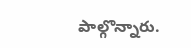పాల్గొన్నారు.